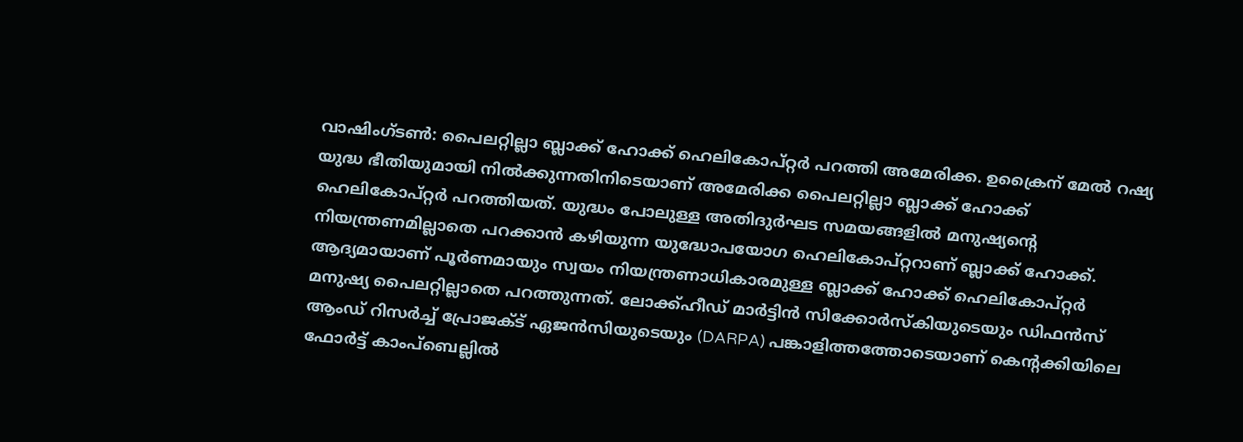വാഷിംഗ്ടൺ: പൈലറ്റില്ലാ ബ്ലാക്ക് ഹോക്ക് ഹെലികോപ്റ്റർ പറത്തി അമേരിക്ക. ഉക്രൈന് മേൽ റഷ്യ യുദ്ധ ഭീതിയുമായി നിൽക്കുന്നതിനിടെയാണ് അമേരിക്ക പൈലറ്റില്ലാ ബ്ലാക്ക് ഹോക്ക് ഹെലികോപ്റ്റർ പറത്തിയത്. യുദ്ധം പോലുള്ള അതിദുർഘട സമയങ്ങളിൽ മനുഷ്യന്റെ നിയന്ത്രണമില്ലാതെ പറക്കാൻ കഴിയുന്ന യുദ്ധോപയോഗ ഹെലികോപ്റ്ററാണ് ബ്ലാക്ക് ഹോക്ക്. ആദ്യമായാണ് പൂർണമായും സ്വയം നിയന്ത്രണാധികാരമുള്ള ബ്ലാക്ക് ഹോക്ക് ഹെലികോപ്റ്റർ മനുഷ്യ പൈലറ്റില്ലാതെ പറത്തുന്നത്. ലോക്ക്ഹീഡ് മാർട്ടിൻ സിക്കോർസ്കിയുടെയും ഡിഫൻസ് ആംഡ് റിസർച്ച് പ്രോജക്ട് ഏജൻസിയുടെയും (DARPA) പങ്കാളിത്തത്തോടെയാണ് കെന്റക്കിയിലെ ഫോർട്ട് കാംപ്ബെല്ലിൽ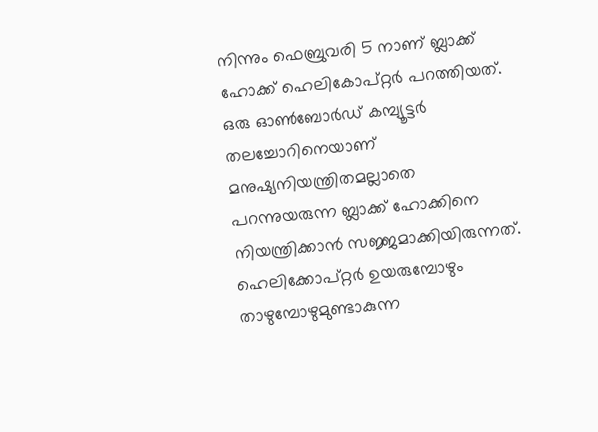നിന്നും ഫെബ്രുവരി 5 നാണ് ബ്ലാക്ക് ഹോക്ക് ഹെലികോപ്റ്റർ പറത്തിയത്.
ഒരു ഓൺബോർഡ് കമ്പ്യൂട്ടർ തലച്ചോറിനെയാണ് മനുഷ്യനിയന്ത്രിതമല്ലാതെ പറന്നുയരുന്ന ബ്ലാക്ക് ഹോക്കിനെ നിയന്ത്രിക്കാൻ സജ്ജമാക്കിയിരുന്നത്. ഹെലിക്കോപ്റ്റർ ഉയരുമ്പോഴും താഴുമ്പോഴുമുണ്ടാകുന്ന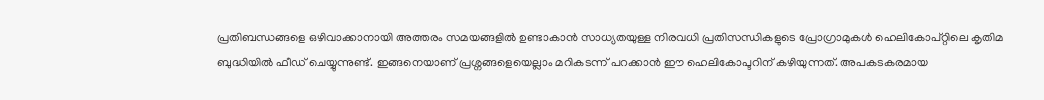പ്രതിബന്ധങ്ങളെ ഒഴിവാക്കാനായി അത്തരം സമയങ്ങളിൽ ഉണ്ടാകാൻ സാധ്യതയുള്ള നിരവധി പ്രതിസന്ധികളുടെ പ്രോഗ്രാമുകൾ ഹെലികോപ്റ്റിലെ കൃതിമ ബുദ്ധിയിൽ ഫീഡ് ചെയ്യുന്നുണ്ട്. ഇങ്ങനെയാണ് പ്രശ്നങ്ങളെയെല്ലാം മറികടന്ന് പറക്കാൻ ഈ ഹെലികോപ്ടറിന് കഴിയുന്നത്. അപകടകരമായ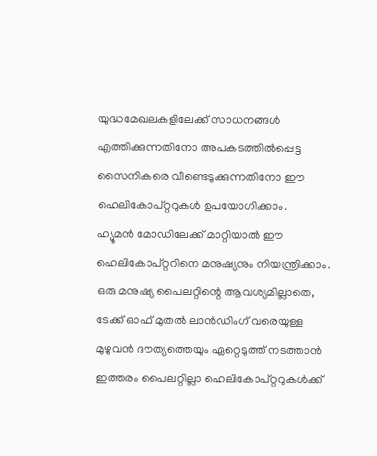യുദ്ധമേഖലകളിലേക്ക് സാധനങ്ങൾ എത്തിക്കുന്നതിനോ അപകടത്തിൽപ്പെട്ട സൈനികരെ വീണ്ടെടുക്കുന്നതിനോ ഈ ഹെലികോപ്റ്ററുകൾ ഉപയോഗിക്കാം.
ഹ്യൂമൻ മോഡിലേക്ക് മാറ്റിയാൽ ഈ ഹെലികോപ്റ്ററിനെ മനുഷ്യനും നിയന്ത്രിക്കാം. ഒരു മനുഷ്യ പൈലറ്റിന്റെ ആവശ്യമില്ലാതെ, ടേക്ക് ഓഫ് മുതൽ ലാൻഡിംഗ് വരെയുള്ള മുഴുവൻ ദൗത്യത്തെയും ഏറ്റെടുത്ത് നടത്താൻ ഇത്തരം പൈലറ്റില്ലാ ഹെലികോപ്റ്ററുകൾക്ക്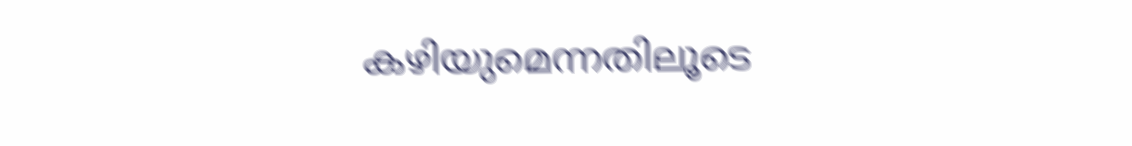കഴിയുമെന്നതിലൂടെ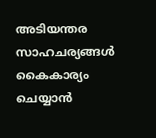അടിയന്തര സാഹചര്യങ്ങൾ കൈകാര്യം ചെയ്യാൻ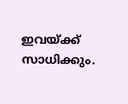ഇവയ്ക്ക് സാധിക്കും.